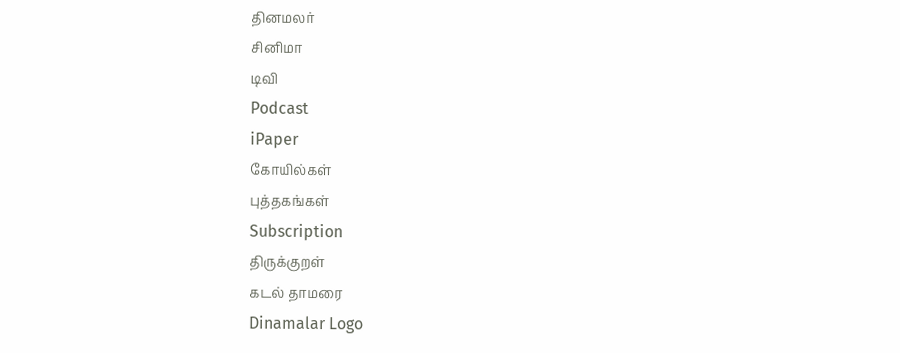தினமலர்
சினிமா
டிவி
Podcast
iPaper
கோயில்கள்
புத்தகங்கள்
Subscription
திருக்குறள்
கடல் தாமரை
Dinamalar Logo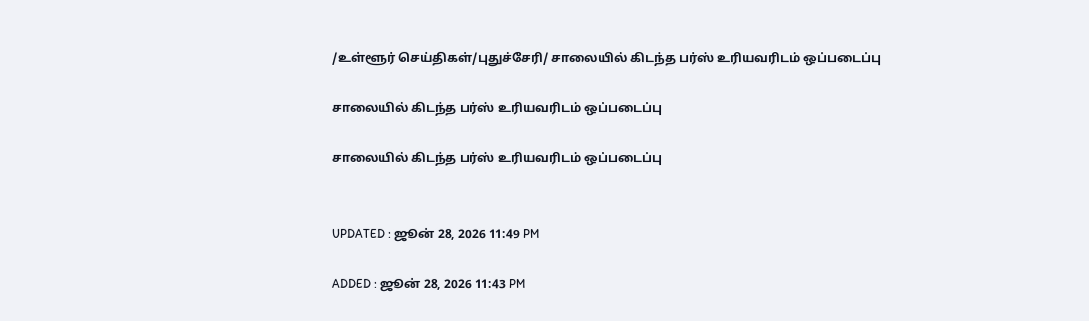/உள்ளூர் செய்திகள்/புதுச்சேரி/ சாலையில் கிடந்த பர்ஸ் உரியவரிடம் ஒப்படைப்பு

சாலையில் கிடந்த பர்ஸ் உரியவரிடம் ஒப்படைப்பு

சாலையில் கிடந்த பர்ஸ் உரியவரிடம் ஒப்படைப்பு


UPDATED : ஜூன் 28, 2026 11:49 PM

ADDED : ஜூன் 28, 2026 11:43 PM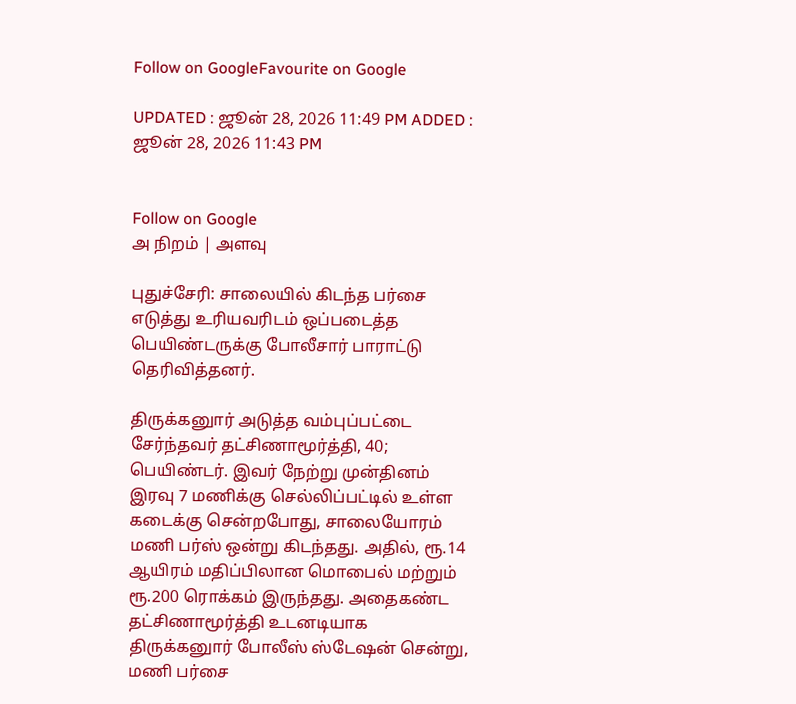Follow on GoogleFavourite on Google

UPDATED : ஜூன் 28, 2026 11:49 PM ADDED : ஜூன் 28, 2026 11:43 PM


Follow on Google
அ நிறம் | அளவு

புதுச்சேரி: சாலையில் கிடந்த பர்சை எடுத்து உரியவரிடம் ஒப்படைத்த பெயிண்டருக்கு போலீசார் பாராட்டு தெரிவித்தனர்.

திருக்கனுார் அடுத்த வம்புப்பட்டை சேர்ந்தவர் தட்சிணாமூர்த்தி, 40; பெயிண்டர். இவர் நேற்று முன்தினம் இரவு 7 மணிக்கு செல்லிப்பட்டில் உள்ள கடைக்கு சென்றபோது, சாலையோரம் மணி பர்ஸ் ஒன்று கிடந்தது. அதில், ரூ.14 ஆயிரம் மதிப்பிலான மொபைல் மற்றும் ரூ.200 ரொக்கம் இருந்தது. அதைகண்ட தட்சிணாமூர்த்தி உடனடியாக திருக்கனுார் போலீஸ் ஸ்டேஷன் சென்று, மணி பர்சை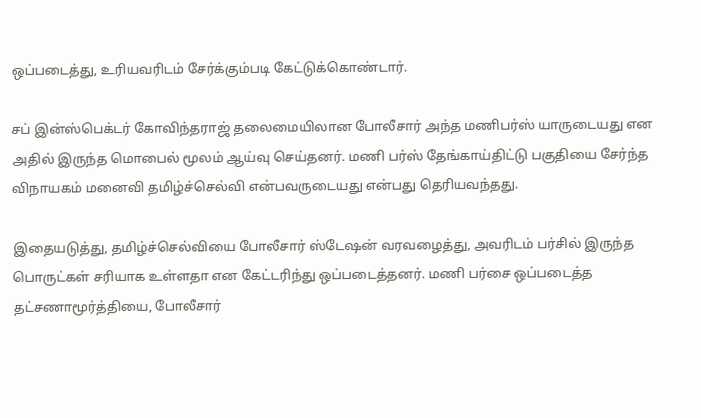ஒப்படைத்து, உரியவரிடம் சேர்க்கும்படி கேட்டுக்கொண்டார்.

சப் இன்ஸ்பெக்டர் கோவிந்தராஜ் தலைமையிலான போலீசார் அந்த மணிபர்ஸ் யாருடையது என அதில் இருந்த மொபைல் மூலம் ஆய்வு செய்தனர். மணி பர்ஸ் தேங்காய்திட்டு பகுதியை சேர்ந்த விநாயகம் மனைவி தமிழ்ச்செல்வி என்பவருடையது என்பது தெரியவந்தது.

இதையடுத்து, தமிழ்ச்செல்வியை போலீசார் ஸ்டேஷன் வரவழைத்து, அவரிடம் பர்சில் இருந்த பொருட்கள் சரியாக உள்ளதா என கேட்டரிந்து ஒப்படைத்தனர். மணி பர்சை ஒப்படைத்த தட்சணாமூர்த்தியை, போலீசார்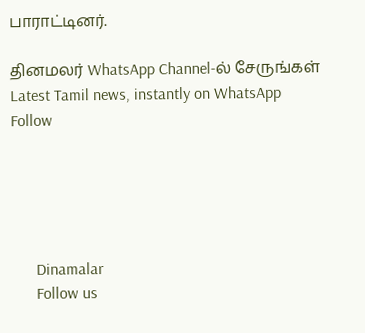பாராட்டினர்.

தினமலர் WhatsApp Channel-ல் சேருங்கள்
Latest Tamil news, instantly on WhatsApp
Follow





      Dinamalar
      Follow us